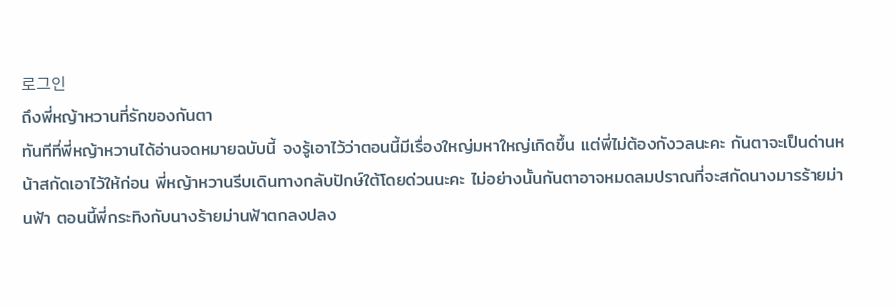로그인
ถึงพี่หญ้าหวานที่รักของกันตา
ทันทีที่พี่หญ้าหวานได้อ่านจดหมายฉบับนี้ จงรู้เอาไว้ว่าตอนนี้มีเรื่องใหญ่มหาใหญ่เกิดขึ้น แต่พี่ไม่ต้องกังวลนะคะ กันตาจะเป็นด่านหน้าสกัดเอาไว้ให้ก่อน พี่หญ้าหวานรีบเดินทางกลับปักษ์ใต้โดยด่วนนะคะ ไม่อย่างนั้นกันตาอาจหมดลมปราณที่จะสกัดนางมารร้ายม่านฟ้า ตอนนี้พี่กระทิงกับนางร้ายม่านฟ้าตกลงปลง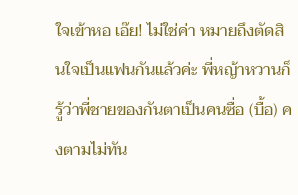ใจเข้าหอ เอ๊ย! ไม่ใช่ค่า หมายถึงตัดสินใจเป็นแฟนกันแล้วค่ะ พี่หญ้าหวานก็รู้ว่าพี่ชายของกันตาเป็นคนซื่อ (บื้อ) คงตามไม่ทัน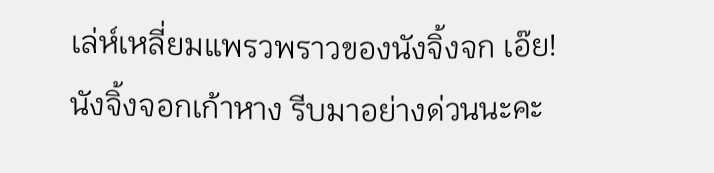เล่ห์เหลี่ยมแพรวพราวของนังจิ้งจก เอ๊ย! นังจิ้งจอกเก้าหาง รีบมาอย่างด่วนนะคะ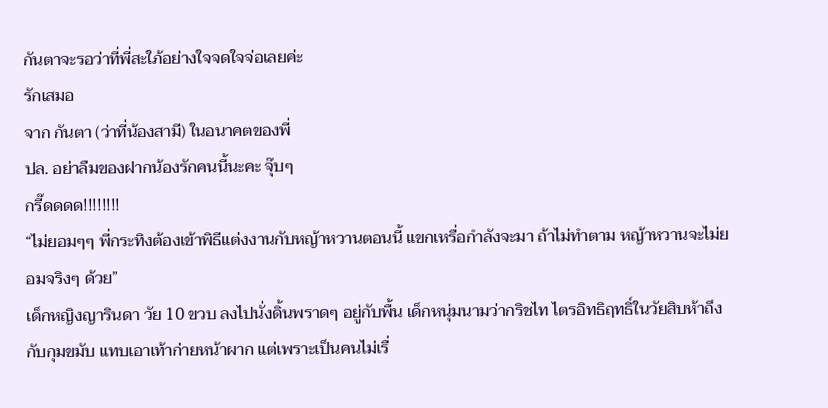กันตาจะรอว่าที่พี่สะใภ้อย่างใจจดใจจ่อเลยค่ะ
รักเสมอ
จาก กันตา (ว่าที่น้องสามี) ในอนาคตของพี่
ปล. อย่าลืมของฝากน้องรักคนนี้นะคะ จุ๊บๆ
กรี๊ดดดด!!!!!!!!
“ไม่ยอมๆๆ พี่กระทิงต้องเข้าพิธีแต่งงานกับหญ้าหวานตอนนี้ แขกเหรื่อกำลังจะมา ถ้าไม่ทำตาม หญ้าหวานจะไม่ยอมจริงๆ ด้วย”
เด็กหญิงญารินดา วัย 10 ขวบ ลงไปนั่งดิ้นพราดๆ อยู่กับพื้น เด็กหนุ่มนามว่ากริชไท ไตรอิทธิฤทธิ์ในวัยสิบห้าถึงกับกุมขมับ แทบเอาเท้าก่ายหน้าผาก แต่เพราะเป็นคนไม่เรื่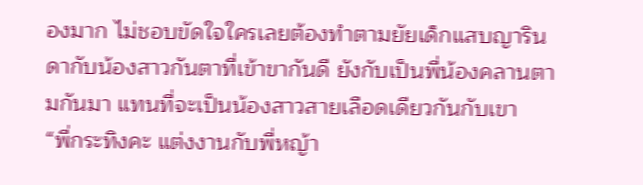องมาก ไม่ชอบขัดใจใครเลยต้องทำตามยัยเด็กแสบญารินดากับน้องสาวกันตาที่เข้าขากันดี ยังกับเป็นพี่น้องคลานตามกันมา แทนที่จะเป็นน้องสาวสายเลือดเดียวกันกับเขา
“พี่กระทิงคะ แต่งงานกับพี่หญ้า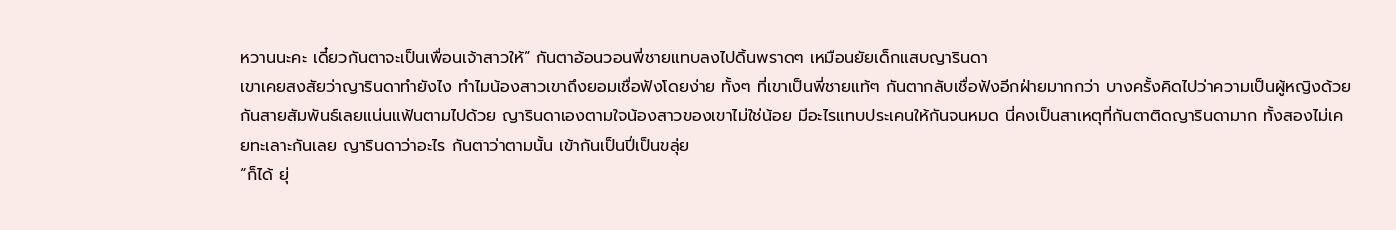หวานนะคะ เดี๋ยวกันตาจะเป็นเพื่อนเจ้าสาวให้” กันตาอ้อนวอนพี่ชายแทบลงไปดิ้นพราดๆ เหมือนยัยเด็กแสบญารินดา
เขาเคยสงสัยว่าญารินดาทำยังไง ทำไมน้องสาวเขาถึงยอมเชื่อฟังโดยง่าย ทั้งๆ ที่เขาเป็นพี่ชายแท้ๆ กันตากลับเชื่อฟังอีกฝ่ายมากกว่า บางครั้งคิดไปว่าความเป็นผู้หญิงด้วยกันสายสัมพันธ์เลยแน่นแฟ้นตามไปด้วย ญารินดาเองตามใจน้องสาวของเขาไม่ใช่น้อย มีอะไรแทบประเคนให้กันจนหมด นี่คงเป็นสาเหตุที่กันตาติดญารินดามาก ทั้งสองไม่เคยทะเลาะกันเลย ญารินดาว่าอะไร กันตาว่าตามนั้น เข้ากันเป็นปี่เป็นขลุ่ย
“ก็ได้ ยุ่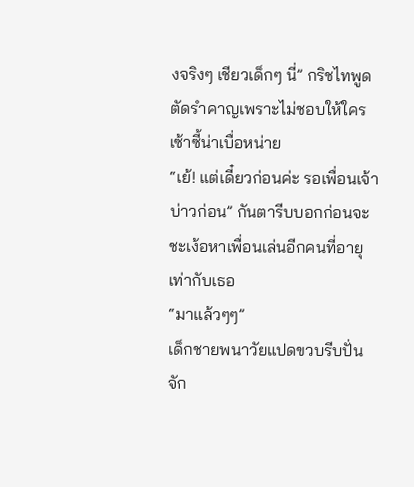งจริงๆ เชียวเด็กๆ นี่” กริชไทพูดตัดรำคาญเพราะไม่ชอบให้ใครเซ้าซี้น่าเบื่อหน่าย
“เย้! แต่เดี๋ยวก่อนค่ะ รอเพื่อนเจ้าบ่าวก่อน” กันตารีบบอกก่อนจะชะเง้อหาเพื่อนเล่นอีกคนที่อายุเท่ากับเธอ
“มาแล้วๆๆ”
เด็กชายพนาวัยแปดขวบรีบปั่นจัก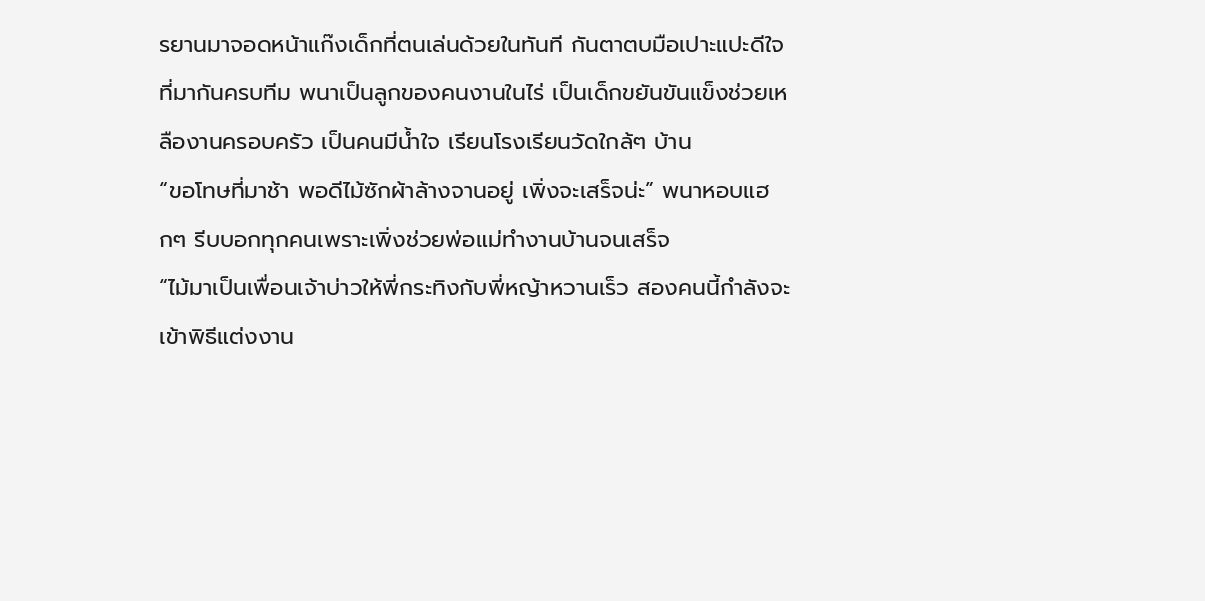รยานมาจอดหน้าแก๊งเด็กที่ตนเล่นด้วยในทันที กันตาตบมือเปาะแปะดีใจที่มากันครบทีม พนาเป็นลูกของคนงานในไร่ เป็นเด็กขยันขันแข็งช่วยเหลืองานครอบครัว เป็นคนมีน้ำใจ เรียนโรงเรียนวัดใกล้ๆ บ้าน
“ขอโทษที่มาช้า พอดีไม้ซักผ้าล้างจานอยู่ เพิ่งจะเสร็จน่ะ” พนาหอบแฮกๆ รีบบอกทุกคนเพราะเพิ่งช่วยพ่อแม่ทำงานบ้านจนเสร็จ
“ไม้มาเป็นเพื่อนเจ้าบ่าวให้พี่กระทิงกับพี่หญ้าหวานเร็ว สองคนนี้กำลังจะเข้าพิธีแต่งงาน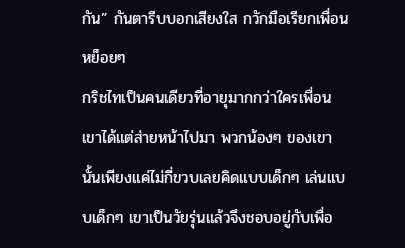กัน” กันตารีบบอกเสียงใส กวักมือเรียกเพื่อนหย็อยๆ
กริชไทเป็นคนเดียวที่อายุมากกว่าใครเพื่อน เขาได้แต่ส่ายหน้าไปมา พวกน้องๆ ของเขานั้นเพียงแค่ไม่กี่ขวบเลยคิดแบบเด็กๆ เล่นแบบเด็กๆ เขาเป็นวัยรุ่นแล้วจึงชอบอยู่กับเพื่อ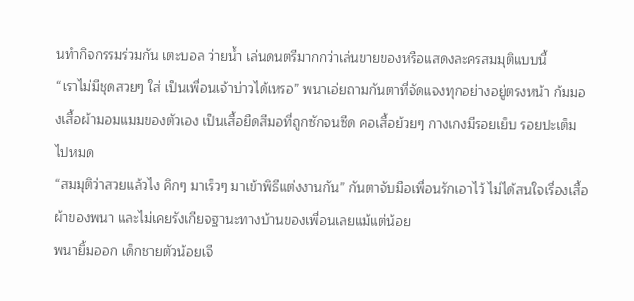นทำกิจกรรมร่วมกัน เตะบอล ว่ายน้ำ เล่นดนตรีมากกว่าเล่นขายของหรือแสดงละครสมมุติแบบนี้
“เราไม่มีชุดสวยๆ ใส่ เป็นเพื่อนเจ้าบ่าวได้เหรอ” พนาเอ่ยถามกันตาที่จัดแจงทุกอย่างอยู่ตรงหน้า ก้มมองเสื้อผ้ามอมแมมของตัวเอง เป็นเสื้อยืดสีมอที่ถูกซักจนซีด คอเสื้อย้วยๆ กางเกงมีรอยเย็บ รอยปะเต็มไปหมด
“สมมุติว่าสวยแล้วไง คิกๆ มาเร็วๆ มาเข้าพิธีแต่งงานกัน” กันตาจับมือเพื่อนรักเอาไว้ ไม่ได้สนใจเรื่องเสื้อผ้าของพนา และไม่เคยรังเกียจฐานะทางบ้านของเพื่อนเลยแม้แต่น้อย
พนายิ้มออก เด็กชายตัวน้อยเจี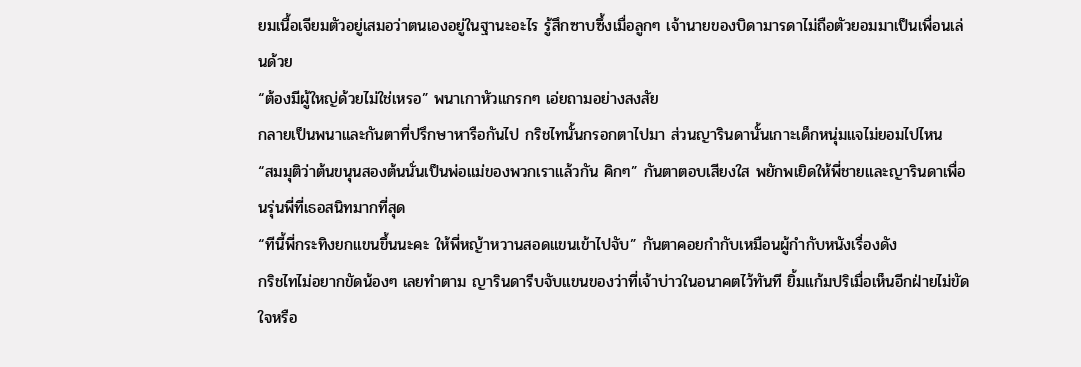ยมเนื้อเจียมตัวอยู่เสมอว่าตนเองอยู่ในฐานะอะไร รู้สึกซาบซึ้งเมื่อลูกๆ เจ้านายของบิดามารดาไม่ถือตัวยอมมาเป็นเพื่อนเล่นด้วย
“ต้องมีผู้ใหญ่ด้วยไม่ใช่เหรอ” พนาเกาหัวแกรกๆ เอ่ยถามอย่างสงสัย
กลายเป็นพนาและกันตาที่ปรึกษาหารือกันไป กริชไทนั้นกรอกตาไปมา ส่วนญารินดานั้นเกาะเด็กหนุ่มแจไม่ยอมไปไหน
“สมมุติว่าต้นขนุนสองต้นนั่นเป็นพ่อแม่ของพวกเราแล้วกัน คิกๆ” กันตาตอบเสียงใส พยักพเยิดให้พี่ชายและญารินดาเพื่อนรุ่นพี่ที่เธอสนิทมากที่สุด
“ทีนี้พี่กระทิงยกแขนขึ้นนะคะ ให้พี่หญ้าหวานสอดแขนเข้าไปจับ” กันตาคอยกำกับเหมือนผู้กำกับหนังเรื่องดัง
กริชไทไม่อยากขัดน้องๆ เลยทำตาม ญารินดารีบจับแขนของว่าที่เจ้าบ่าวในอนาคตไว้ทันที ยิ้มแก้มปริเมื่อเห็นอีกฝ่ายไม่ขัดใจหรือ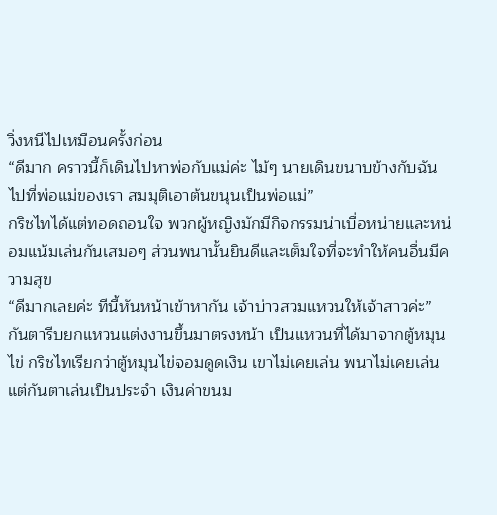วิ่งหนีไปเหมือนครั้งก่อน
“ดีมาก คราวนี้ก็เดินไปหาพ่อกับแม่ค่ะ ไม้ๆ นายเดินขนาบข้างกับฉันไปที่พ่อแม่ของเรา สมมุติเอาต้นขนุนเป็นพ่อแม่”
กริชไทได้แต่ทอดถอนใจ พวกผู้หญิงมักมีกิจกรรมน่าเบื่อหน่ายและหน่อมแน้มเล่นกันเสมอๆ ส่วนพนานั้นยินดีและเต็มใจที่จะทำให้คนอื่นมีความสุข
“ดีมากเลยค่ะ ทีนี้หันหน้าเข้าหากัน เจ้าบ่าวสวมแหวนให้เจ้าสาวค่ะ”
กันตารีบยกแหวนแต่งงานขึ้นมาตรงหน้า เป็นแหวนที่ได้มาจากตู้หมุนไข่ กริชไทเรียกว่าตู้หมุนไข่จอมดูดเงิน เขาไม่เคยเล่น พนาไม่เคยเล่น แต่กันตาเล่นเป็นประจำ เงินค่าขนม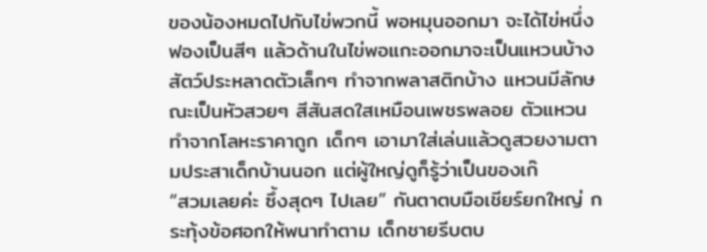ของน้องหมดไปกับไข่พวกนี้ พอหมุนออกมา จะได้ไข่หนึ่งฟองเป็นสีๆ แล้วด้านในไข่พอแกะออกมาจะเป็นแหวนบ้าง สัตว์ประหลาดตัวเล็กๆ ทำจากพลาสติกบ้าง แหวนมีลักษณะเป็นหัวสวยๆ สีสันสดใสเหมือนเพชรพลอย ตัวแหวนทำจากโลหะราคาถูก เด็กๆ เอามาใส่เล่นแล้วดูสวยงามตามประสาเด็กบ้านนอก แต่ผู้ใหญ่ดูก็รู้ว่าเป็นของเก๊
“สวมเลยค่ะ ซึ้งสุดๆ ไปเลย” กันตาตบมือเชียร์ยกใหญ่ กระทุ้งข้อศอกให้พนาทำตาม เด็กชายรีบตบ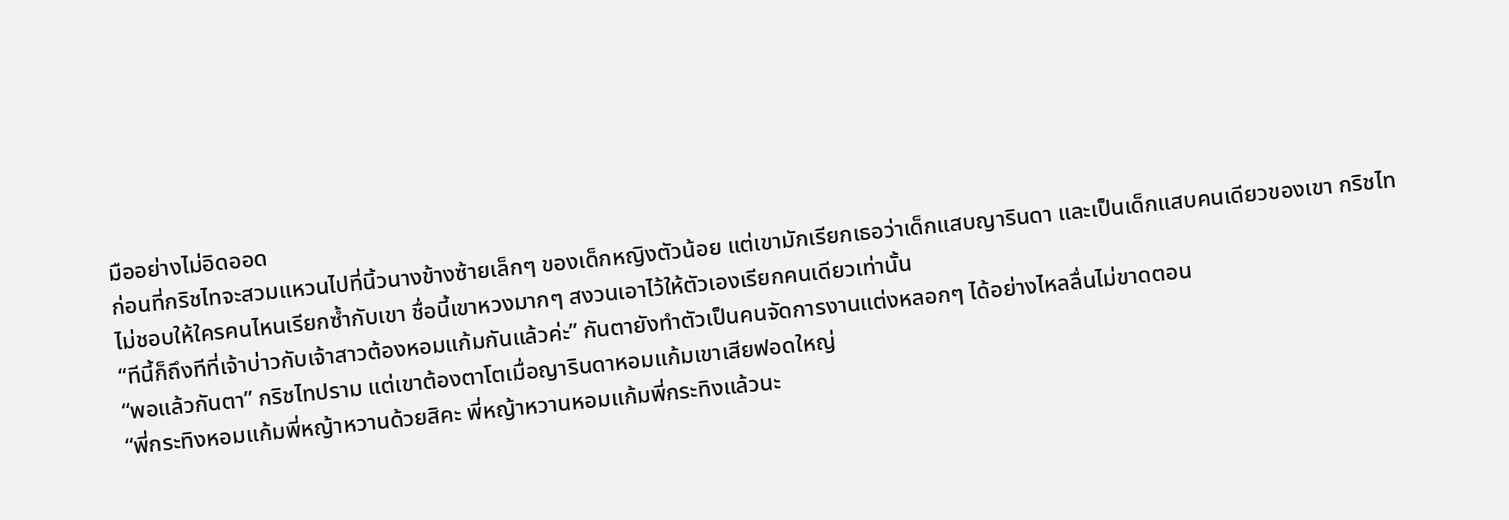มืออย่างไม่อิดออด
ก่อนที่กริชไทจะสวมแหวนไปที่นิ้วนางข้างซ้ายเล็กๆ ของเด็กหญิงตัวน้อย แต่เขามักเรียกเธอว่าเด็กแสบญารินดา และเป็นเด็กแสบคนเดียวของเขา กริชไทไม่ชอบให้ใครคนไหนเรียกซ้ำกับเขา ชื่อนี้เขาหวงมากๆ สงวนเอาไว้ให้ตัวเองเรียกคนเดียวเท่านั้น
“ทีนี้ก็ถึงทีที่เจ้าบ่าวกับเจ้าสาวต้องหอมแก้มกันแล้วค่ะ” กันตายังทำตัวเป็นคนจัดการงานแต่งหลอกๆ ได้อย่างไหลลื่นไม่ขาดตอน
“พอแล้วกันตา” กริชไทปราม แต่เขาต้องตาโตเมื่อญารินดาหอมแก้มเขาเสียฟอดใหญ่
“พี่กระทิงหอมแก้มพี่หญ้าหวานด้วยสิคะ พี่หญ้าหวานหอมแก้มพี่กระทิงแล้วนะ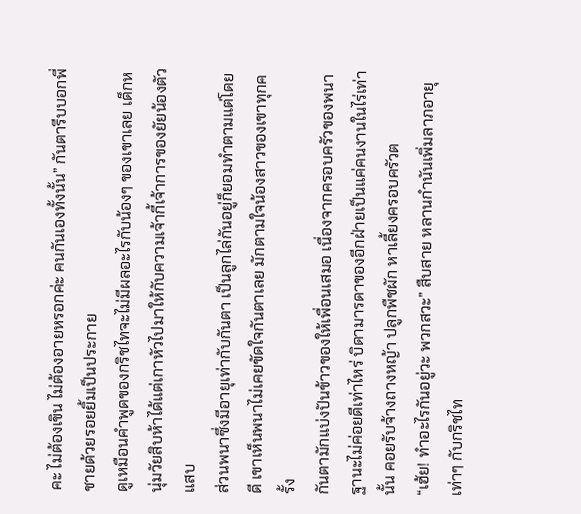คะ ไม่ต้องเขิน ไม่ต้องอายหรอกค่ะ คนกันเองทั้งนั้น” กันตารีบบอกพี่ชายด้วยรอยยิ้มเป็นประกาย
ดูเหมือนคำพูดของกริชไทจะไม่มีผลอะไรกับน้องๆ ของเขาเลย เด็กหนุ่มวัยสิบห้าได้แต่เกาหัวไปมาให้กับความเจ้ากี้เจ้าการของยัยน้องตัวแสบ
ส่วนพนาซึ่งมีอายุเท่ากับกันตา เป็นลูกไล่กันอยู่ก็ยอมทำตามแต่โดยดี เขาเห็นพนาไม่เคยขัดใจกันตาเลย มักตามใจน้องสาวของเขาทุกครั้ง
กันตามักแบ่งปันข้าวของให้เพื่อนเสมอ เนื่องจากครอบครัวของพนาฐานะไม่ค่อยดีเท่าไหร่ บิดามารดาของอีกฝ่ายเป็นแค่คนงานในไร่เท่านั้น คอยรับจ้างถางหญ้า ปลูกพืชผัก หาเลี้ยงครอบครัวต
“เฮ้ย! ทำอะไรกันอยู่วะ พวกสวะ” สืบสาย หลานกำนันเพิ่มลาภอายุเท่าๆ กับกริชไท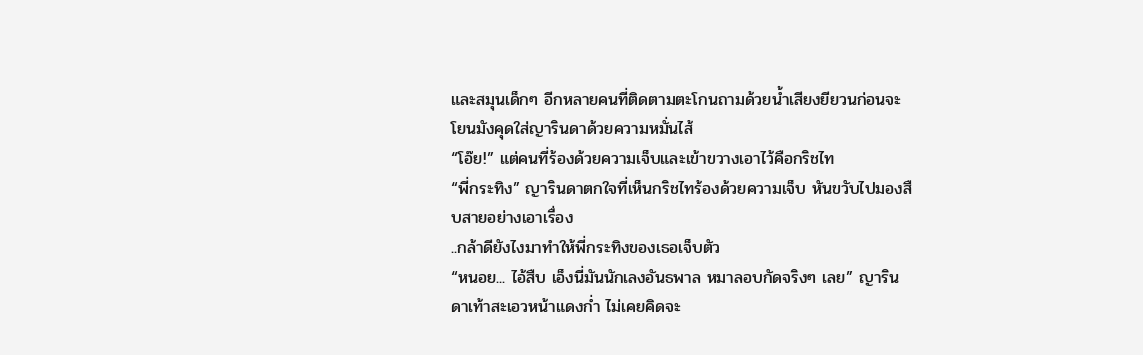และสมุนเด็กๆ อีกหลายคนที่ติดตามตะโกนถามด้วยน้ำเสียงยียวนก่อนจะโยนมังคุดใส่ญารินดาด้วยความหมั่นไส้
“โอ๊ย!” แต่คนที่ร้องด้วยความเจ็บและเข้าขวางเอาไว้คือกริชไท
“พี่กระทิง” ญารินดาตกใจที่เห็นกริชไทร้องด้วยความเจ็บ หันขวับไปมองสืบสายอย่างเอาเรื่อง
..กล้าดียังไงมาทำให้พี่กระทิงของเธอเจ็บตัว
“หนอย... ไอ้สืบ เอ็งนี่มันนักเลงอันธพาล หมาลอบกัดจริงๆ เลย” ญารินดาเท้าสะเอวหน้าแดงก่ำ ไม่เคยคิดจะ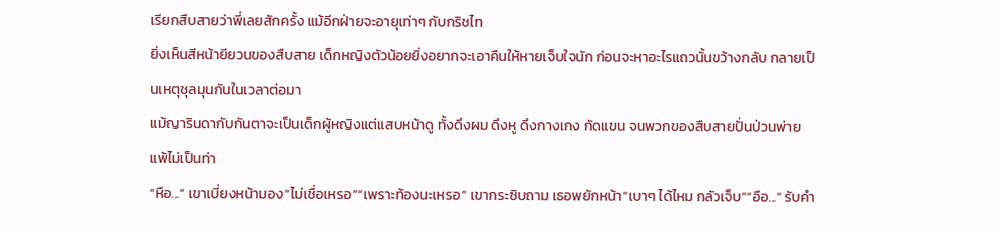เรียกสืบสายว่าพี่เลยสักครั้ง แม้อีกฝ่ายจะอายุเท่าๆ กับกริชไท
ยิ่งเห็นสีหน้ายียวนของสืบสาย เด็กหญิงตัวน้อยยิ่งอยากจะเอาคืนให้หายเจ็บใจนัก ก่อนจะหาอะไรแถวนั้นขว้างกลับ กลายเป็นเหตุชุลมุนกันในเวลาต่อมา
แม้ญารินดากับกันตาจะเป็นเด็กผู้หญิงแต่แสบหน้าดู ทั้งดึงผม ดึงหู ดึงกางเกง กัดแขน จนพวกของสืบสายปั่นป่วนพ่ายแพ้ไม่เป็นท่า
“หือ...” เขาเบี่ยงหน้ามอง“ไม่เชื่อเหรอ”“เพราะท้องนะเหรอ” เขากระซิบถาม เธอพยักหน้า“เบาๆ ได้ไหม กลัวเจ็บ”“อือ...” รับคำ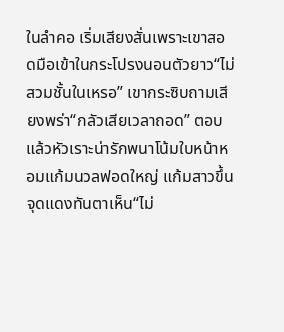ในลำคอ เริ่มเสียงสั่นเพราะเขาสอดมือเข้าในกระโปรงนอนตัวยาว“ไม่สวมชั้นในเหรอ” เขากระซิบถามเสียงพร่า“กลัวเสียเวลาถอด” ตอบแล้วหัวเราะน่ารักพนาโน้มใบหน้าหอมแก้มนวลฟอดใหญ่ แก้มสาวขึ้นจุดแดงทันตาเห็น“ไม่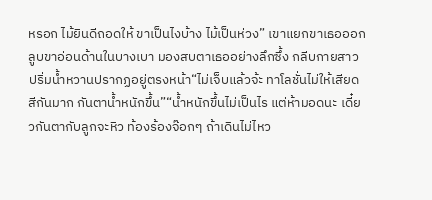หรอก ไม้ยินดีถอดให้ ขาเป็นไงบ้าง ไม้เป็นห่วง” เขาแยกขาเธอออก ลูบขาอ่อนด้านในบางเบา มองสบตาเธออย่างลึกซึ้ง กลีบกายสาวปริ่มน้ำหวานปรากฏอยู่ตรงหน้า“ไม่เจ็บแล้วจ้ะ ทาโลชั่นไม่ให้เสียดสีกันมาก กันตาน้ำหนักขึ้น”“น้ำหนักขึ้นไม่เป็นไร แต่ห้ามอดนะ เดี๋ยวกันตากับลูกจะหิว ท้องร้องจ๊อกๆ ถ้าเดินไม่ไหว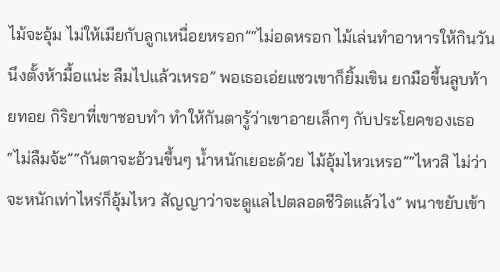ไม้จะอุ้ม ไม่ให้เมียกับลูกเหนื่อยหรอก”“ไม่อดหรอก ไม้เล่นทำอาหารให้กินวันนึงตั้งห้ามื้อแน่ะ ลืมไปแล้วเหรอ” พอเธอเอ่ยแซวเขาก็ยิ้มเขิน ยกมือขึ้นลูบท้ายทอย กิริยาที่เขาชอบทำ ทำให้กันตารู้ว่าเขาอายเล็กๆ กับประโยคของเธอ“ไม่ลืมจ้ะ”“กันตาจะอ้วนขึ้นๆ น้ำหนักเยอะด้วย ไม้อุ้มไหวเหรอ”“ไหวสิ ไม่ว่าจะหนักเท่าไหร่ก็อุ้มไหว สัญญาว่าจะดูแลไปตลอดชีวิตแล้วไง” พนาขยับเข้า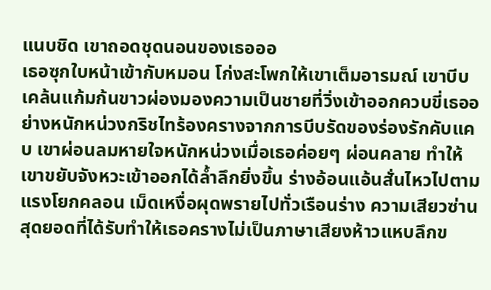แนบชิด เขาถอดชุดนอนของเธอออ
เธอซุกใบหน้าเข้ากับหมอน โก่งสะโพกให้เขาเต็มอารมณ์ เขาบีบเคล้นแก้มก้นขาวผ่องมองความเป็นชายที่วิ่งเข้าออกควบขี่เธออย่างหนักหน่วงกริชไทร้องครางจากการบีบรัดของร่องรักคับแคบ เขาผ่อนลมหายใจหนักหน่วงเมื่อเธอค่อยๆ ผ่อนคลาย ทำให้เขาขยับจังหวะเข้าออกได้ล้ำลึกยิ่งขึ้น ร่างอ้อนแอ้นสั่นไหวไปตามแรงโยกคลอน เม็ดเหงื่อผุดพรายไปทั่วเรือนร่าง ความเสียวซ่านสุดยอดที่ได้รับทำให้เธอครางไม่เป็นภาษาเสียงห้าวแหบลึกข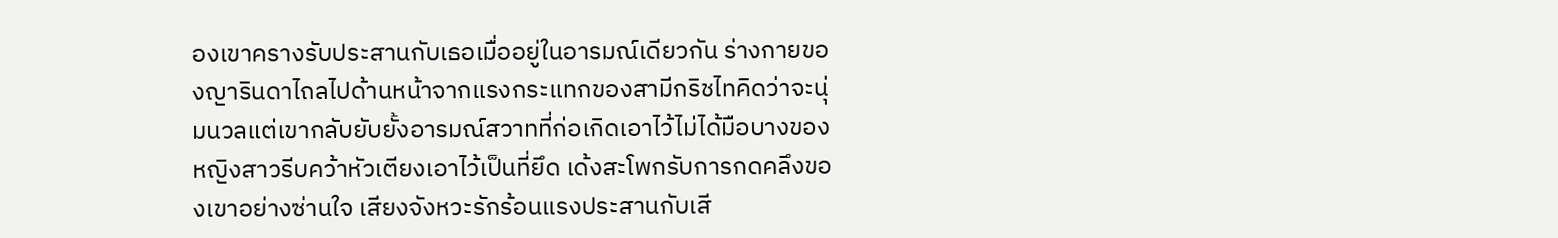องเขาครางรับประสานกับเธอเมื่ออยู่ในอารมณ์เดียวกัน ร่างกายของญารินดาไถลไปด้านหน้าจากแรงกระแทกของสามีกริชไทคิดว่าจะนุ่มนวลแต่เขากลับยับยั้งอารมณ์สวาทที่ก่อเกิดเอาไว้ไม่ได้มือบางของหญิงสาวรีบคว้าหัวเตียงเอาไว้เป็นที่ยึด เด้งสะโพกรับการกดคลึงของเขาอย่างซ่านใจ เสียงจังหวะรักร้อนแรงประสานกับเสี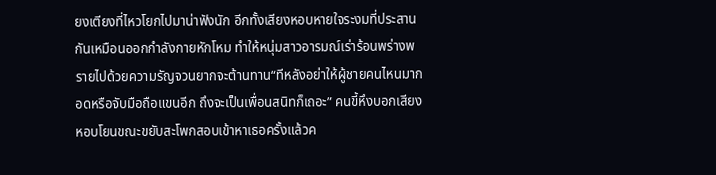ยงเตียงที่ไหวโยกไปมาน่าฟังนัก อีกทั้งเสียงหอบหายใจระงมที่ประสานกันเหมือนออกกำลังกายหักโหม ทำให้หนุ่มสาวอารมณ์เร่าร้อนพร่างพรายไปด้วยความรัญจวนยากจะต้านทาน“ทีหลังอย่าให้ผู้ชายคนไหนมากอดหรือจับมือถือแขนอีก ถึงจะเป็นเพื่อนสนิทก็เถอะ” คนขี้หึงบอกเสียงหอบโยนขณะขยับสะโพกสอบเข้าหาเธอครั้งแล้วค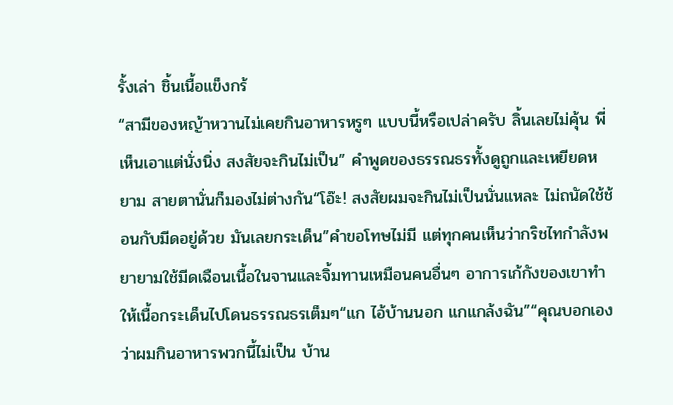รั้งเล่า ชิ้นเนื้อแข็งกร้
“สามีของหญ้าหวานไม่เคยกินอาหารหรูๆ แบบนี้หรือเปล่าครับ ลิ้นเลยไม่คุ้น พี่เห็นเอาแต่นั่งนิ่ง สงสัยจะกินไม่เป็น” คำพูดของธรรณธรทั้งดูถูกและเหยียดหยาม สายตานั่นก็มองไม่ต่างกัน“โอ๊ะ! สงสัยผมจะกินไม่เป็นนั่นแหละ ไม่ถนัดใช้ช้อนกับมีดอยู่ด้วย มันเลยกระเด็น”คำขอโทษไม่มี แต่ทุกคนเห็นว่ากริชไทกำลังพยายามใช้มีดเฉือนเนื้อในจานและจิ้มทานเหมือนคนอื่นๆ อาการเก้กังของเขาทำให้เนื้อกระเด็นไปโดนธรรณธรเต็มๆ“แก ไอ้บ้านนอก แกแกล้งฉัน”“คุณบอกเองว่าผมกินอาหารพวกนี้ไม่เป็น บ้าน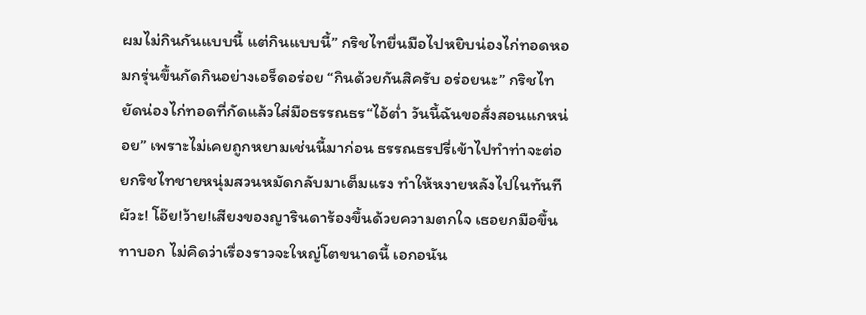ผมไม่กินกันแบบนี้ แต่กินแบบนี้” กริชไทยื่นมือไปหยิบน่องไก่ทอดหอมกรุ่นขึ้นกัดกินอย่างเอร็ดอร่อย “กินด้วยกันสิครับ อร่อยนะ” กริชไทยัดน่องไก่ทอดที่กัดแล้วใส่มือธรรณธร“ไอ้ต่ำ วันนี้ฉันขอสั่งสอนแกหน่อย” เพราะไม่เคยถูกหยามเช่นนี้มาก่อน ธรรณธรปรี่เข้าไปทำท่าจะต่อยกริชไทชายหนุ่มสวนหมัดกลับมาเต็มแรง ทำให้หงายหลังไปในทันทีผัวะ! โอ๊ย!ว้าย!เสียงของญารินดาร้องขึ้นด้วยความตกใจ เธอยกมือขึ้นทาบอก ไม่คิดว่าเรื่องราวจะใหญ่โตขนาดนี้ เอกอนัน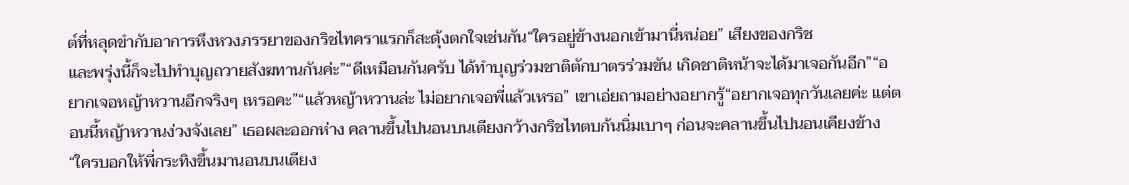ต์ที่หลุดขำกับอาการหึงหวงภรรยาของกริชไทคราแรกก็สะดุ้งตกใจเช่นกัน“ใครอยู่ข้างนอกเข้ามานี่หน่อย” เสียงของกริช
และพรุ่งนี้ก็จะไปทำบุญถวายสังฆทานกันค่ะ”“ดีเหมือนกันครับ ได้ทำบุญร่วมชาติตักบาตรร่วมขัน เกิดชาติหน้าจะได้มาเจอกันอีก”“อยากเจอหญ้าหวานอีกจริงๆ เหรอคะ”“แล้วหญ้าหวานล่ะ ไม่อยากเจอพี่แล้วเหรอ” เขาเอ่ยถามอย่างอยากรู้“อยากเจอทุกวันเลยค่ะ แต่ตอนนี้หญ้าหวานง่วงจังเลย” เธอผละออกห่าง คลานขึ้นไปนอนบนเตียงกว้างกริชไทตบก้นนิ่มเบาๆ ก่อนจะคลานขึ้นไปนอนเคียงข้าง“ใครบอกให้พี่กระทิงขึ้นมานอนบนเตียง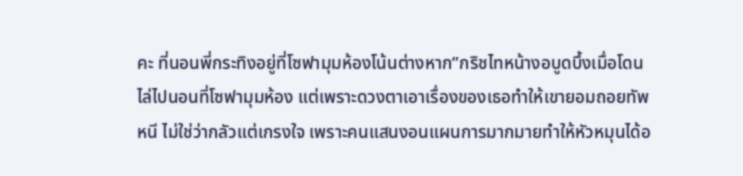คะ ที่นอนพี่กระทิงอยู่ที่โซฟามุมห้องโน้นต่างหาก”กริชไทหน้างอบูดบึ้งเมื่อโดนไล่ไปนอนที่โซฟามุมห้อง แต่เพราะดวงตาเอาเรื่องของเธอทำให้เขายอมถอยทัพหนี ไม่ใช่ว่ากลัวแต่เกรงใจ เพราะคนแสนงอนแผนการมากมายทำให้หัวหมุนได้อ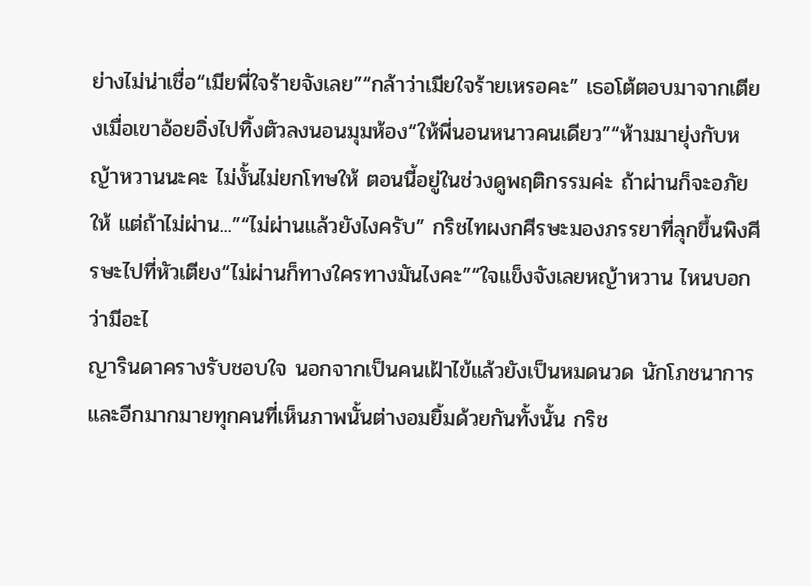ย่างไม่น่าเชื่อ“เมียพี่ใจร้ายจังเลย”“กล้าว่าเมียใจร้ายเหรอคะ” เธอโต้ตอบมาจากเตียงเมื่อเขาอ้อยอิ่งไปทิ้งตัวลงนอนมุมห้อง“ให้พี่นอนหนาวคนเดียว”“ห้ามมายุ่งกับหญ้าหวานนะคะ ไม่งั้นไม่ยกโทษให้ ตอนนี้อยู่ในช่วงดูพฤติกรรมค่ะ ถ้าผ่านก็จะอภัยให้ แต่ถ้าไม่ผ่าน...”“ไม่ผ่านแล้วยังไงครับ” กริชไทผงกศีรษะมองภรรยาที่ลุกขึ้นพิงศีรษะไปที่หัวเตียง“ไม่ผ่านก็ทางใครทางมันไงคะ”“ใจแข็งจังเลยหญ้าหวาน ไหนบอกว่ามีอะไ
ญารินดาครางรับชอบใจ นอกจากเป็นคนเฝ้าไข้แล้วยังเป็นหมดนวด นักโภชนาการและอีกมากมายทุกคนที่เห็นภาพนั้นต่างอมยิ้มด้วยกันทั้งนั้น กริช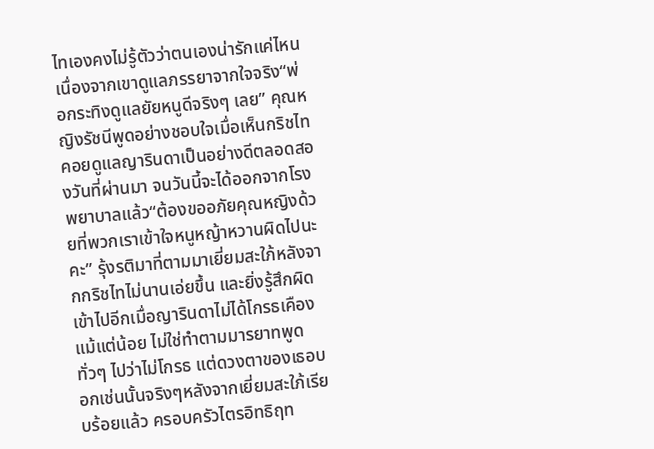ไทเองคงไม่รู้ตัวว่าตนเองน่ารักแค่ไหน เนื่องจากเขาดูแลภรรยาจากใจจริง“พ่อกระทิงดูแลยัยหนูดีจริงๆ เลย” คุณหญิงรัชนีพูดอย่างชอบใจเมื่อเห็นกริชไทคอยดูแลญารินดาเป็นอย่างดีตลอดสองวันที่ผ่านมา จนวันนี้จะได้ออกจากโรงพยาบาลแล้ว“ต้องขออภัยคุณหญิงด้วยที่พวกเราเข้าใจหนูหญ้าหวานผิดไปนะคะ” รุ้งรติมาที่ตามมาเยี่ยมสะใภ้หลังจากกริชไทไม่นานเอ่ยขึ้น และยิ่งรู้สึกผิดเข้าไปอีกเมื่อญารินดาไม่ได้โกรธเคืองแม้แต่น้อย ไม่ใช่ทำตามมารยาทพูดทั่วๆ ไปว่าไม่โกรธ แต่ดวงตาของเธอบอกเช่นนั้นจริงๆหลังจากเยี่ยมสะใภ้เรียบร้อยแล้ว ครอบครัวไตรอิทธิฤท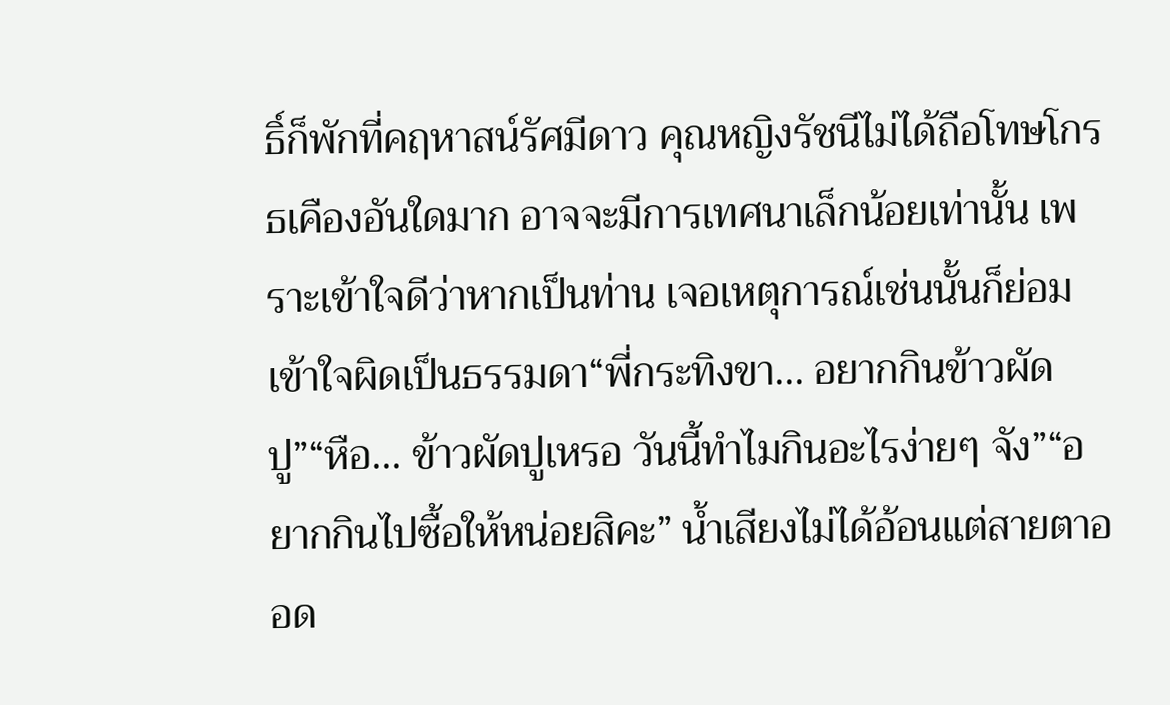ธิ์ก็พักที่คฤหาสน์รัศมีดาว คุณหญิงรัชนีไม่ได้ถือโทษโกรธเคืองอันใดมาก อาจจะมีการเทศนาเล็กน้อยเท่านั้น เพราะเข้าใจดีว่าหากเป็นท่าน เจอเหตุการณ์เช่นนั้นก็ย่อมเข้าใจผิดเป็นธรรมดา“พี่กระทิงขา... อยากกินข้าวผัดปู”“หือ... ข้าวผัดปูเหรอ วันนี้ทำไมกินอะไรง่ายๆ จัง”“อยากกินไปซื้อให้หน่อยสิคะ” น้ำเสียงไม่ได้อ้อนแต่สายตาออด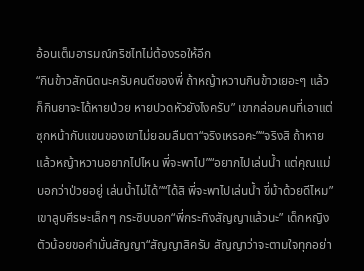อ้อนเต็มอารมณ์กริชไทไม่ต้องรอให้อีก
“กินข้าวสักนิดนะครับคนดีของพี่ ถ้าหญ้าหวานกินข้าวเยอะๆ แล้วก็กินยาจะได้หายป่วย หายปวดหัวยังไงครับ” เขากล่อมคนที่เอาแต่ซุกหน้ากับแขนของเขาไม่ยอมลืมตา“จริงเหรอคะ”“จริงสิ ถ้าหายแล้วหญ้าหวานอยากไปไหน พี่จะพาไป”“อยากไปเล่นน้ำ แต่คุณแม่บอกว่าป่วยอยู่ เล่นน้ำไม่ได้”“ได้สิ พี่จะพาไปเล่นน้ำ ขี่ม้าด้วยดีไหม” เขาลูบศีรษะเล็กๆ กระซิบบอก“พี่กระทิงสัญญาแล้วนะ” เด็กหญิงตัวน้อยขอคำมั่นสัญญา“สัญญาสิครับ สัญญาว่าจะตามใจทุกอย่า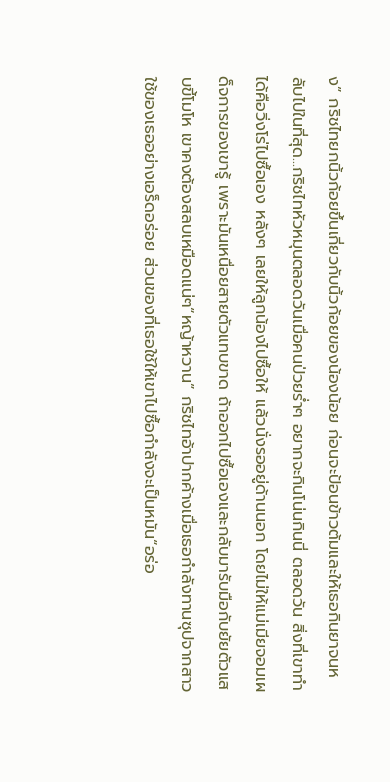ง” กริชไทยกนิ้วก้อยขึ้นเกี่ยวกับนิ้วก้อยของน้องน้อย ก่อนจะป้อนข้าวต้มและให้เธอกินยาจนหลับไปในที่สุด...กริชไทหัวหมุนตลอดวันเมื่อคนป่วยร่ำๆ อยากจะกินโน่นกินนี่ ตลอดวัน สิ่งที่เขาทำได้คือวิ่งโร่ไปซื้อเอง หลังๆ เลยให้ลูกน้องไปซื้อให้ แล้วนั่งรออยู่ด้านนอก โดยไม่ให้แม่เมียจอมเผด็จการของเขารู้ เพราะมันเหนื่อยสายตัวแทบขาด ถ้าออกไปซื้อเองและกลับมารับมือกับยัยตัวแสบขี้โมโห เขาคงต้องสลบเหมือดแน่ๆ“หญ้าหวาน” กริชไทอ้าปากค้างเมื่อเธอกำลังทานซุปจากสาวใช้ของเธออย่างเอร็ดอร่อย ส่วนของที่เธอใช้ให้เขาไปซื้อกำลังจะเป็นหมัน“อร่อ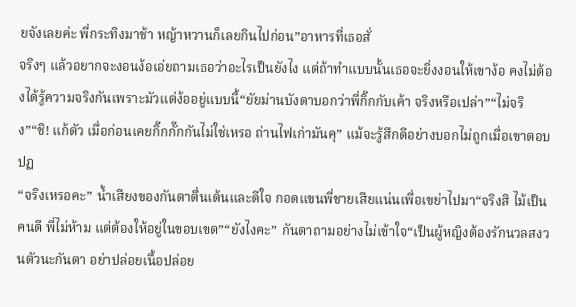ยจังเลยค่ะ พี่กระทิงมาช้า หญ้าหวานก็เลยกินไปก่อน”อาหารที่เธอสั่
จริงๆ แล้วอยากจะงอนง้อเอ่ยถามเธอว่าอะไรเป็นยังไง แต่ถ้าทำแบบนั้นเธอจะยิ่งงอนให้เขาง้อ คงไม่ต้องได้รู้ความจริงกันเพราะมัวแต่ง้ออยู่แบบนี้“ยัยม่านบังตาบอกว่าพี่กิ๊กกับเค้า จริงหรือเปล่า”“ไม่จริง”“ชิ! แก้ตัว เมื่อก่อนเคยกิ๊กกั๊กกันไม่ใช่เหรอ ถ่านไฟเก่ามันคุ” แม้จะรู้สึกดีอย่างบอกไม่ถูกเมื่อเขาตอบปฏ
“จริงเหรอคะ” น้ำเสียงของกันตาตื่นเต้นและดีใจ กอดแขนพี่ชายเสียแน่นเพื่อเขย่าไปมา“จริงสิ ไม้เป็นคนดี พี่ไม่ห้าม แต่ต้องให้อยู่ในขอบเขต”“ยังไงคะ” กันตาถามอย่างไม่เข้าใจ“เป็นผู้หญิงต้องรักนวลสงวนตัวนะกันตา อย่าปล่อยเนื้อปล่อย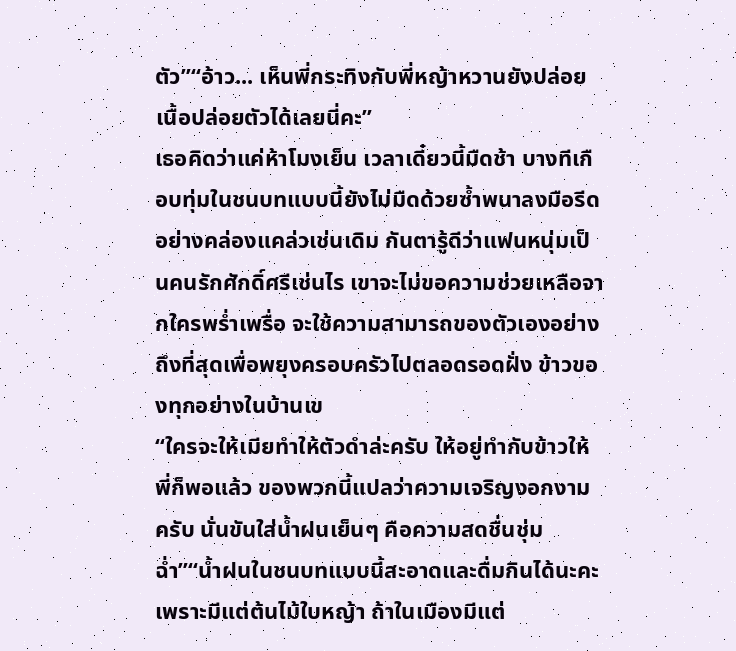ตัว”“อ้าว... เห็นพี่กระทิงกับพี่หญ้าหวานยังปล่อยเนื้อปล่อยตัวได้เลยนี่คะ”
เธอคิดว่าแค่ห้าโมงเย็น เวลาเดี๋ยวนี้มืดช้า บางทีเกือบทุ่มในชนบทแบบนี้ยังไม่มืดด้วยซ้ำพนาลงมือรีดอย่างคล่องแคล่วเช่นเดิม กันตารู้ดีว่าแฟนหนุ่มเป็นคนรักศักดิ์ศรีเช่นไร เขาจะไม่ขอความช่วยเหลือจากใครพร่ำเพรื่อ จะใช้ความสามารถของตัวเองอย่างถึงที่สุดเพื่อพยุงครอบครัวไปตลอดรอดฝั่ง ข้าวของทุกอย่างในบ้านเข
“ใครจะให้เมียทำให้ตัวดำล่ะครับ ให้อยู่ทำกับข้าวให้พี่ก็พอแล้ว ของพวกนี้แปลว่าความเจริญงอกงามครับ นั่นขันใส่น้ำฝนเย็นๆ คือความสดชื่นชุ่มฉ่ำ”“น้ำฝนในชนบทแบบนี้สะอาดและดื่มกินได้นะคะ เพราะมีแต่ต้นไม้ใบหญ้า ถ้าในเมืองมีแต่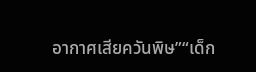อากาศเสียควันพิษ”“เด็ก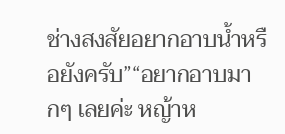ช่างสงสัยอยากอาบน้ำหรือยังครับ”“อยากอาบมากๆ เลยค่ะ หญ้าห